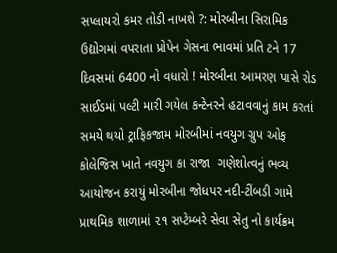સપ્લાયરો કમર તોડી નાખશે ?: મોરબીના સિરામિક ઉદ્યોગમાં વપરાતા પ્રોપેન ગેસના ભાવમાં પ્રતિ ટને 17 દિવસમાં 6400 નો વધારો ! મોરબીના આમરણ પાસે રોડ સાઈડમાં પલ્ટી મારી ગયેલ કન્ટેનરને હટાવવાનું કામ કરતાં સમયે થયો ટ્રાફિકજામ મોરબીમાં નવયુગ ગ્રુપ ઓફ કોલેજિસ ખાતે નવયુગ કા રાજા  ગણેશોત્વનું ભવ્ય આયોજન કરાયું મોરબીના જોધપર નદી-ટીંબડી ગામે પ્રાથમિક શાળામાં ૨૧ સપ્ટેમ્બરે સેવા સેતુ નો કાર્યક્રમ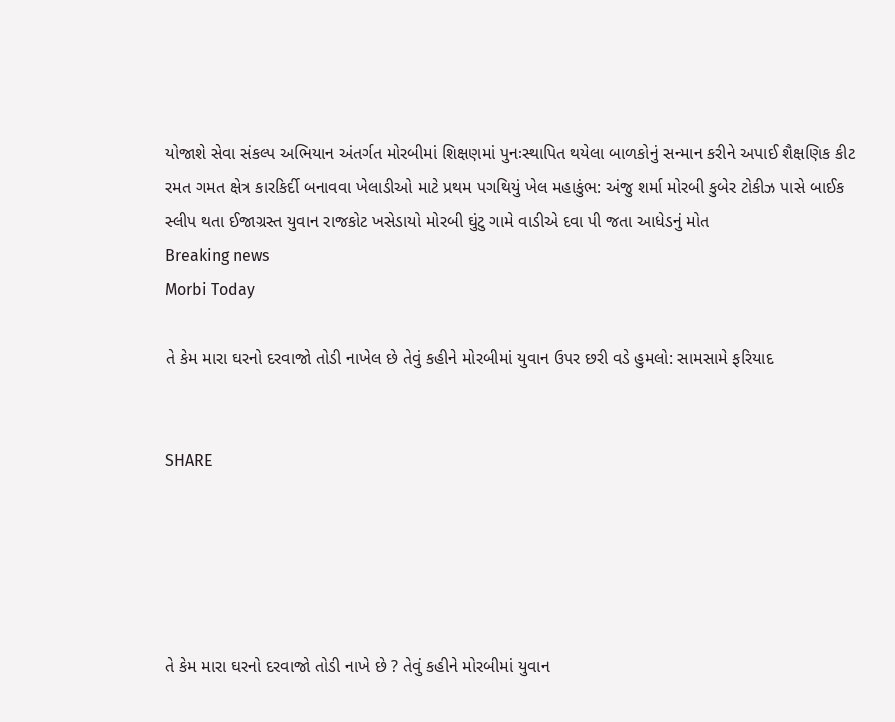યોજાશે સેવા સંકલ્પ અભિયાન અંતર્ગત મોરબીમાં શિક્ષણમાં પુનઃસ્થાપિત થયેલા બાળકોનું સન્માન કરીને અપાઈ શૈક્ષણિક કીટ રમત ગમત ક્ષેત્ર કારકિર્દી બનાવવા ખેલાડીઓ માટે પ્રથમ પગથિયું ખેલ મહાકુંભ: અંજુ શર્મા મોરબી કુબેર ટોકીઝ પાસે બાઈક સ્લીપ થતા ઈજાગ્રસ્ત યુવાન રાજકોટ ખસેડાયો મોરબી ઘુંટુ ગામે વાડીએ દવા પી જતા આધેડનું મોત
Breaking news
Morbi Today

તે કેમ મારા ઘરનો દરવાજો તોડી નાખેલ છે તેવું કહીને મોરબીમાં યુવાન ઉપર છરી વડે હુમલો: સામસામે ફરિયાદ


SHARE





તે કેમ મારા ઘરનો દરવાજો તોડી નાખે છે ? તેવું કહીને મોરબીમાં યુવાન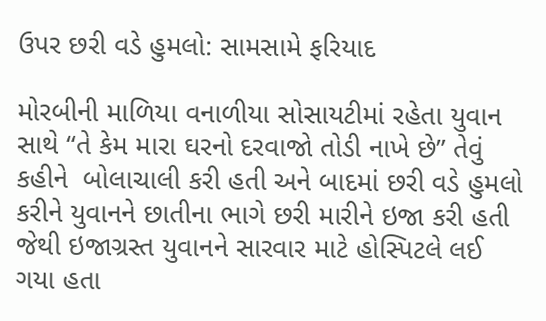ઉપર છરી વડે હુમલો: સામસામે ફરિયાદ

મોરબીની માળિયા વનાળીયા સોસાયટીમાં રહેતા યુવાન સાથે “તે કેમ મારા ઘરનો દરવાજો તોડી નાખે છે” તેવું કહીને  બોલાચાલી કરી હતી અને બાદમાં છરી વડે હુમલો કરીને યુવાનને છાતીના ભાગે છરી મારીને ઇજા કરી હતી જેથી ઇજાગ્રસ્ત યુવાનને સારવાર માટે હોસ્પિટલે લઈ ગયા હતા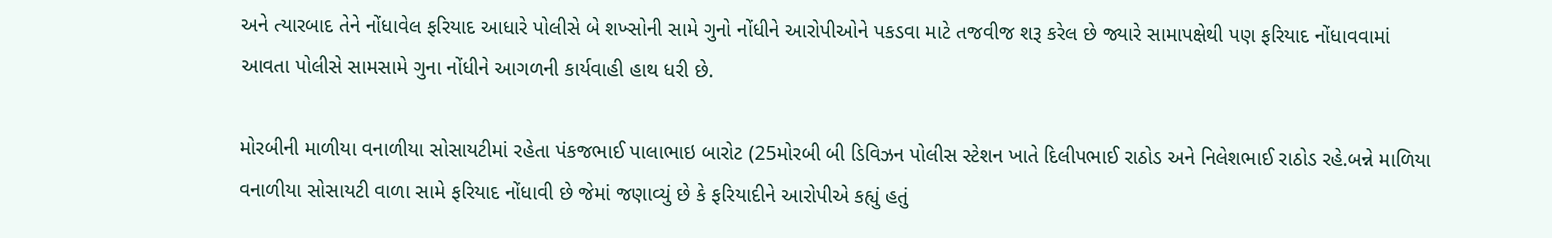અને ત્યારબાદ તેને નોંધાવેલ ફરિયાદ આધારે પોલીસે બે શખ્સોની સામે ગુનો નોંધીને આરોપીઓને પકડવા માટે તજવીજ શરૂ કરેલ છે જ્યારે સામાપક્ષેથી પણ ફરિયાદ નોંધાવવામાં આવતા પોલીસે સામસામે ગુના નોંધીને આગળની કાર્યવાહી હાથ ધરી છે.

મોરબીની માળીયા વનાળીયા સોસાયટીમાં રહેતા પંકજભાઈ પાલાભાઇ બારોટ (25મોરબી બી ડિવિઝન પોલીસ સ્ટેશન ખાતે દિલીપભાઈ રાઠોડ અને નિલેશભાઈ રાઠોડ રહે.બન્ને માળિયા વનાળીયા સોસાયટી વાળા સામે ફરિયાદ નોંધાવી છે જેમાં જણાવ્યું છે કે ફરિયાદીને આરોપીએ કહ્યું હતું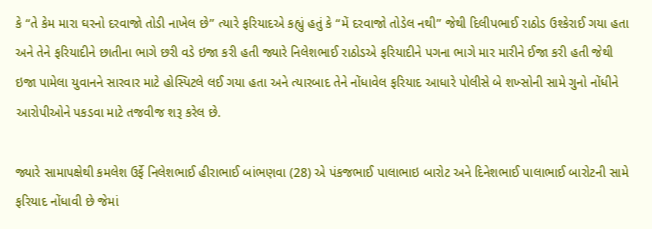કે “તે કેમ મારા ઘરનો દરવાજો તોડી નાખેલ છે” ત્યારે ફરિયાદએ કહ્યું હતું કે “મેં દરવાજો તોડેલ નથી” જેથી દિલીપભાઈ રાઠોડ ઉશ્કેરાઈ ગયા હતા અને તેને ફરિયાદીને છાતીના ભાગે છરી વડે ઇજા કરી હતી જ્યારે નિલેશભાઈ રાઠોડએ ફરિયાદીને પગના ભાગે માર મારીને ઈજા કરી હતી જેથી ઇજા પામેલા યુવાનને સારવાર માટે હોસ્પિટલે લઈ ગયા હતા અને ત્યારબાદ તેને નોંધાવેલ ફરિયાદ આધારે પોલીસે બે શખ્સોની સામે ગુનો નોંધીને આરોપીઓને પકડવા માટે તજવીજ શરૂ કરેલ છે.

જ્યારે સામાપક્ષેથી કમલેશ ઉર્ફે નિલેશભાઈ હીરાભાઈ બાંભણવા (28) એ પંકજભાઈ પાલાભાઇ બારોટ અને દિનેશભાઈ પાલાભાઈ બારોટની સામે ફરિયાદ નોંધાવી છે જેમાં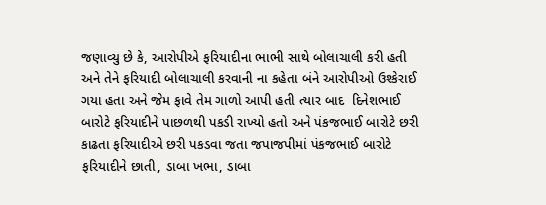જણાવ્યુ છે કે, આરોપીએ ફરિયાદીના ભાભી સાથે બોલાચાલી કરી હતી અને તેને ફરિયાદી બોલાચાલી કરવાની ના કહેતા બંને આરોપીઓ ઉશ્કેરાઈ ગયા હતા અને જેમ ફાવે તેમ ગાળો આપી હતી ત્યાર બાદ  દિનેશભાઈ બારોટે ફરિયાદીને પાછળથી પકડી રાખ્યો હતો અને પંકજભાઈ બારોટે છરી કાઢતા ફરિયાદીએ છરી પકડવા જતા જપાજપીમાં પંકજભાઈ બારોટે ફરિયાદીને છાતી, ડાબા ખભા, ડાબા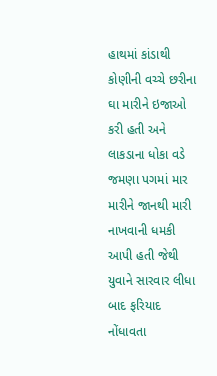હાથમાં કાંડાથી કોણીની વચ્ચે છરીના ઘા મારીને ઇજાઓ કરી હતી અને લાકડાના ધોકા વડે જમણા પગમાં માર મારીને જાનથી મારી નાખવાની ધમકી આપી હતી જેથી યુવાને સારવાર લીધા બાદ ફરિયાદ નોંધાવતા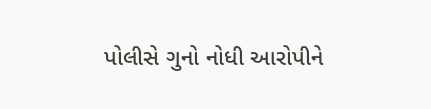પોલીસે ગુનો નોધી આરોપીને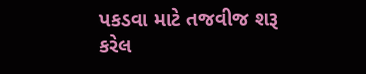પકડવા માટે તજવીજ શરૂ કરેલ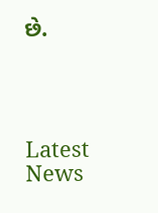છે.




Latest News